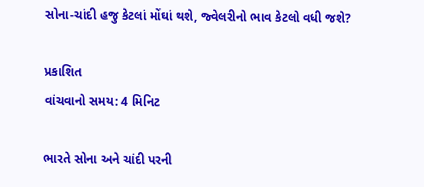સોના-ચાંદી હજુ કેટલાં મોંઘાં થશે, જ્વેલરીનો ભાવ કેટલો વધી જશે?

પ્રકાશિત
વાંચવાનો સમય: 4 મિનિટ

ભારતે સોના અને ચાંદી પરની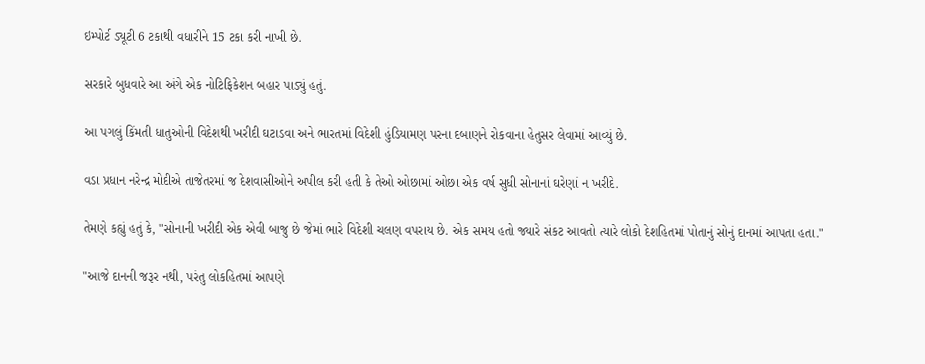ઇમ્પોર્ટ ડ્યૂટી 6 ટકાથી વધારીને 15 ટકા કરી નાખી છે.

સરકારે બુધવારે આ અંગે એક નોટિફિકેશન બહાર પાડ્યું હતું.

આ પગલું કિંમતી ધાતુઓની વિદેશથી ખરીદી ઘટાડવા અને ભારતમાં વિદેશી હુંડિયામણ પરના દબાણને રોકવાના હેતુસર લેવામાં આવ્યું છે.

વડા પ્રધાન નરેન્દ્ર મોદીએ તાજેતરમાં જ દેશવાસીઓને અપીલ કરી હતી કે તેઓ ઓછામાં ઓછા એક વર્ષ સુધી સોનાનાં ઘરેણાં ન ખરીદે.

તેમણે કહ્યું હતું કે, "સોનાની ખરીદી એક એવી બાજુ છે જેમાં ભારે વિદેશી ચલણ વપરાય છે. એક સમય હતો જ્યારે સંકટ આવતો ત્યારે લોકો દેશહિતમાં પોતાનું સોનું દાનમાં આપતા હતા."

"આજે દાનની જરૂર નથી, પરંતુ લોકહિતમાં આપણે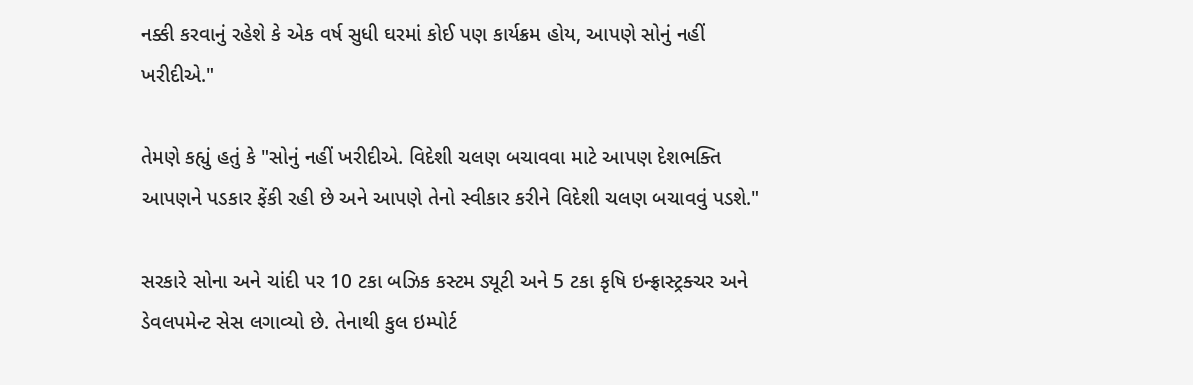નક્કી કરવાનું રહેશે કે એક વર્ષ સુધી ઘરમાં કોઈ પણ કાર્યક્રમ હોય, આપણે સોનું નહીં ખરીદીએ."

તેમણે કહ્યું હતું કે "સોનું નહીં ખરીદીએ. વિદેશી ચલણ બચાવવા માટે આપણ દેશભક્તિ આપણને પડકાર ફેંકી રહી છે અને આપણે તેનો સ્વીકાર કરીને વિદેશી ચલણ બચાવવું પડશે."

સરકારે સોના અને ચાંદી પર 10 ટકા બઝિક કસ્ટમ ડ્યૂટી અને 5 ટકા કૃષિ ઇન્ફ્રાસ્ટ્રક્ચર અને ડેવલપમેન્ટ સેસ લગાવ્યો છે. તેનાથી કુલ ઇમ્પોર્ટ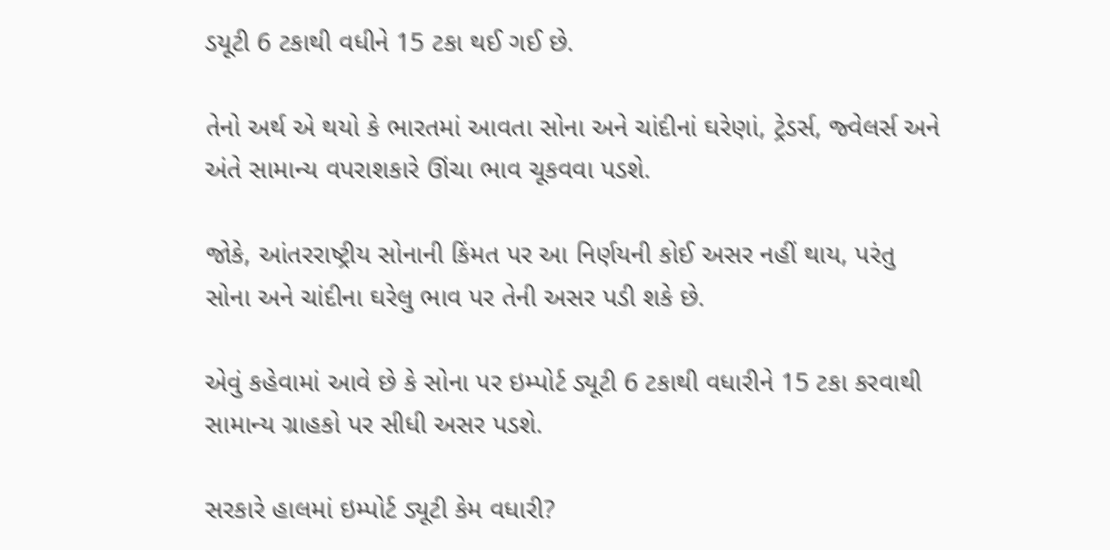ડયૂટી 6 ટકાથી વધીને 15 ટકા થઈ ગઈ છે.

તેનો અર્થ એ થયો કે ભારતમાં આવતા સોના અને ચાંદીનાં ઘરેણાં, ટ્રેડર્સ, જ્વેલર્સ અને અંતે સામાન્ય વપરાશકારે ઊંચા ભાવ ચૂકવવા પડશે.

જોકે, આંતરરાષ્ટ્રીય સોનાની કિંમત પર આ નિર્ણયની કોઈ અસર નહીં થાય, પરંતુ સોના અને ચાંદીના ઘરેલુ ભાવ પર તેની અસર પડી શકે છે.

એવું કહેવામાં આવે છે કે સોના પર ઇમ્પોર્ટ ડ્યૂટી 6 ટકાથી વધારીને 15 ટકા કરવાથી સામાન્ય ગ્રાહકો પર સીધી અસર પડશે.

સરકારે હાલમાં ઇમ્પોર્ટ ડ્યૂટી કેમ વધારી?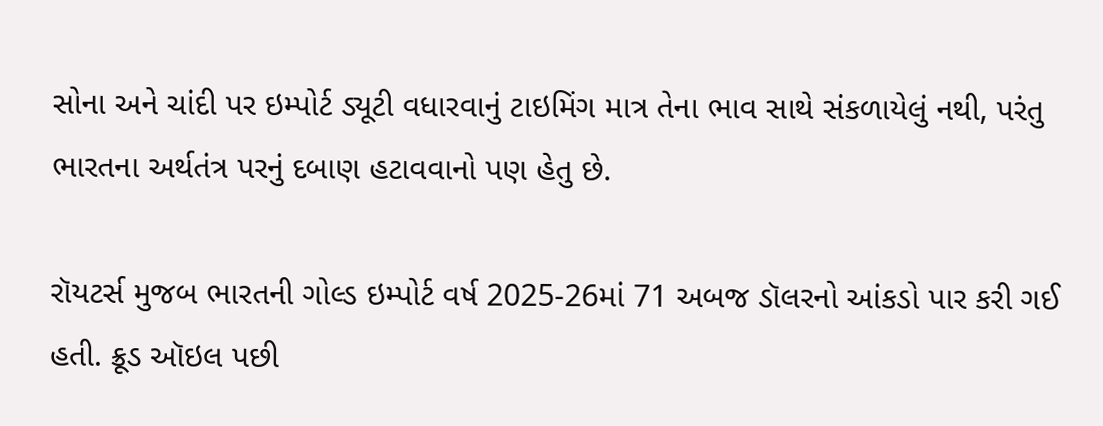સોના અને ચાંદી પર ઇમ્પોર્ટ ડ્યૂટી વધારવાનું ટાઇમિંગ માત્ર તેના ભાવ સાથે સંકળાયેલું નથી, પરંતુ ભારતના અર્થતંત્ર પરનું દબાણ હટાવવાનો પણ હેતુ છે.

રૉયટર્સ મુજબ ભારતની ગોલ્ડ ઇમ્પોર્ટ વર્ષ 2025-26માં 71 અબજ ડૉલરનો આંકડો પાર કરી ગઈ હતી. ક્રૂડ ઑઇલ પછી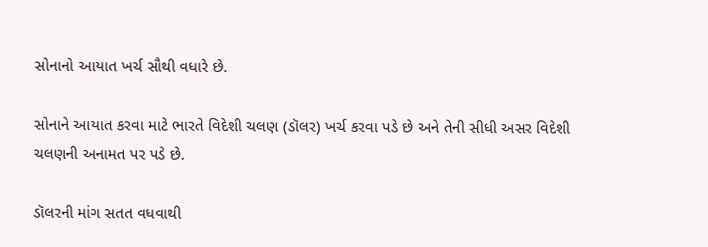સોનાનો આયાત ખર્ચ સૌથી વધારે છે.

સોનાને આયાત કરવા માટે ભારતે વિદેશી ચલણ (ડૉલર) ખર્ચ કરવા પડે છે અને તેની સીધી અસર વિદેશી ચલણની અનામત પર પડે છે.

ડૉલરની માંગ સતત વધવાથી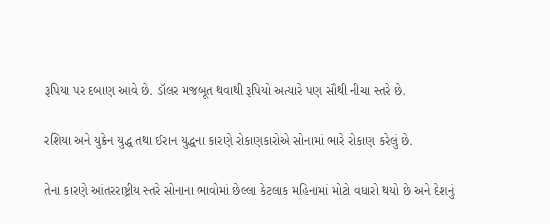રૂપિયા પર દબાણ આવે છે. ડૉલર મજબૂત થવાથી રૂપિયો અત્યારે પણ સૌથી નીચા સ્તરે છે.

રશિયા અને યુક્રેન યુદ્ધ તથા ઈરાન યુદ્ધના કારણે રોકાણકારોએ સોનામાં ભારે રોકાણ કરેલું છે.

તેના કારણે આંતરરાષ્ટ્રીય સ્તરે સોનાના ભાવોમાં છેલ્લા કેટલાક મહિનામાં મોટો વધારો થયો છે અને દેશનું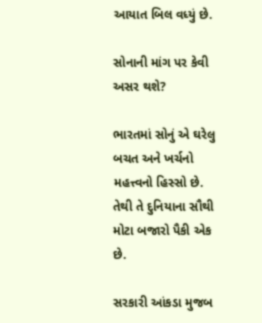આયાત બિલ વધ્યું છે.

સોનાની માંગ પર કેવી અસર થશે?

ભારતમાં સોનું એ ઘરેલુ બચત અને ખર્ચનો મહત્ત્વનો હિસ્સો છે. તેથી તે દુનિયાના સૌથી મોટા બજારો પૈકી એક છે.

સરકારી આંકડા મુજબ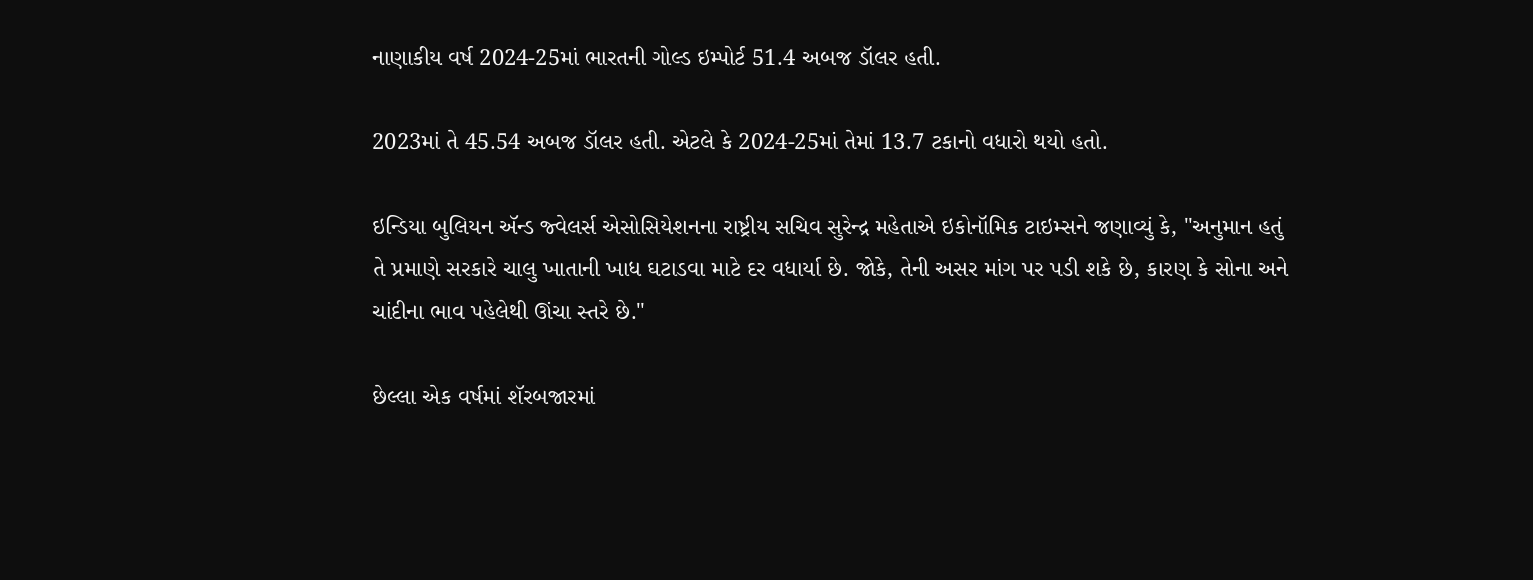નાણાકીય વર્ષ 2024-25માં ભારતની ગોલ્ડ ઇમ્પોર્ટ 51.4 અબજ ડૉલર હતી.

2023માં તે 45.54 અબજ ડૉલર હતી. એટલે કે 2024-25માં તેમાં 13.7 ટકાનો વધારો થયો હતો.

ઇન્ડિયા બુલિયન ઍન્ડ જ્વેલર્સ એસોસિયેશનના રાષ્ટ્રીય સચિવ સુરેન્દ્ર મહેતાએ ઇકોનૉમિક ટાઇમ્સને જણાવ્યું કે, "અનુમાન હતું તે પ્રમાણે સરકારે ચાલુ ખાતાની ખાધ ઘટાડવા માટે દર વધાર્યા છે. જોકે, તેની અસર માંગ પર પડી શકે છે, કારણ કે સોના અને ચાંદીના ભાવ પહેલેથી ઊંચા સ્તરે છે."

છેલ્લા એક વર્ષમાં શૅરબજારમાં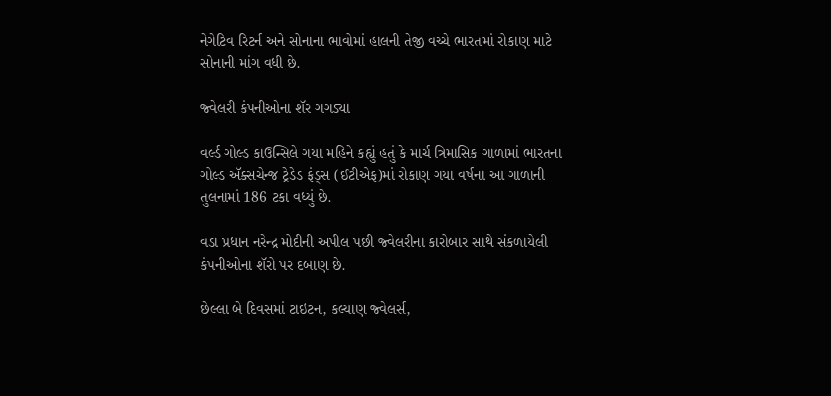નેગેટિવ રિટર્ન અને સોનાના ભાવોમાં હાલની તેજી વચ્ચે ભારતમાં રોકાણ માટે સોનાની માંગ વધી છે.

જ્વેલરી કંપનીઓના શૅર ગગડ્યા

વર્લ્ડ ગોલ્ડ કાઉન્સિલે ગયા મહિને કહ્યું હતું કે માર્ચ ત્રિમાસિક ગાળામાં ભારતના ગોલ્ડ ઍક્સચેન્જ ટ્રેડેડ ફંડ્સ (ઈટીએફ)માં રોકાણ ગયા વર્ષના આ ગાળાની તુલનામાં 186 ટકા વધ્યું છે.

વડા પ્રધાન નરેન્દ્ર મોદીની અપીલ પછી જ્વેલરીના કારોબાર સાથે સંકળાયેલી કંપનીઓના શૅરો પર દબાણ છે.

છેલ્લા બે દિવસમાં ટાઇટન, કલ્યાણ જ્વેલર્સ,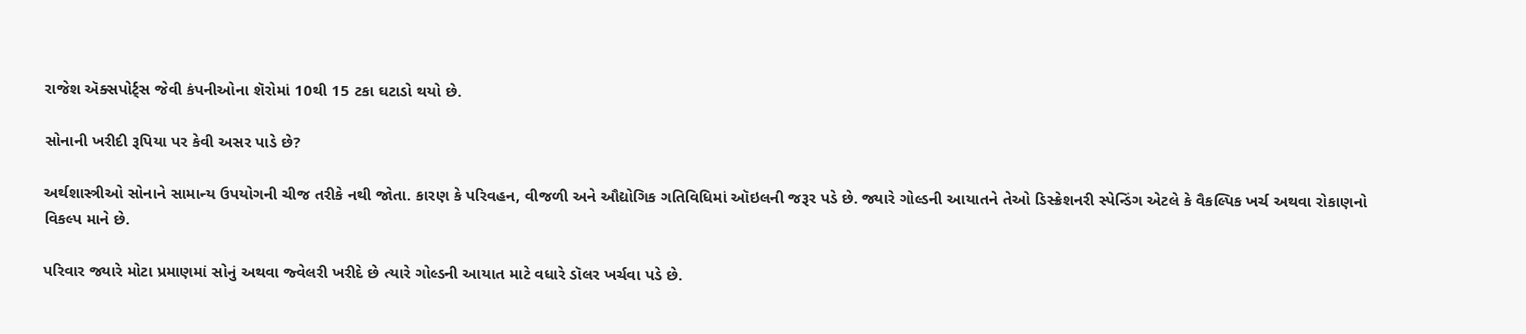રાજેશ ઍક્સપોર્ટ્સ જેવી કંપનીઓના શૅરોમાં 10થી 15 ટકા ઘટાડો થયો છે.

સોનાની ખરીદી રૂપિયા પર કેવી અસર પાડે છે?

અર્થશાસ્ત્રીઓ સોનાને સામાન્ય ઉપયોગની ચીજ તરીકે નથી જોતા. કારણ કે પરિવહન, વીજળી અને ઔદ્યોગિક ગતિવિધિમાં ઑઇલની જરૂર પડે છે. જ્યારે ગોલ્ડની આયાતને તેઓ ડિસ્ક્રેશનરી સ્પેન્ડિંગ એટલે કે વૈકલ્પિક ખર્ચ અથવા રોકાણનો વિકલ્પ માને છે.

પરિવાર જ્યારે મોટા પ્રમાણમાં સોનું અથવા જ્વેલરી ખરીદે છે ત્યારે ગોલ્ડની આયાત માટે વધારે ડૉલર ખર્ચવા પડે છે.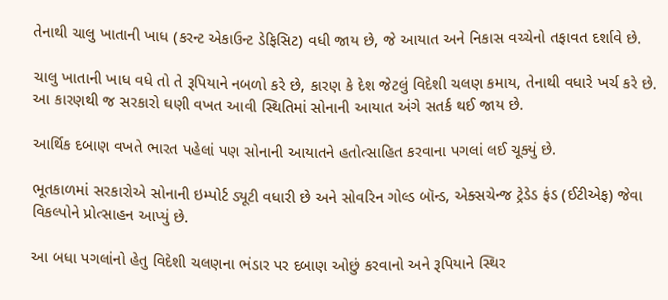તેનાથી ચાલુ ખાતાની ખાધ (કરન્ટ એકાઉન્ટ ડેફિસિટ) વધી જાય છે, જે આયાત અને નિકાસ વચ્ચેનો તફાવત દર્શાવે છે.

ચાલુ ખાતાની ખાધ વધે તો તે રૂપિયાને નબળો કરે છે, કારણ કે દેશ જેટલું વિદેશી ચલણ કમાય, તેનાથી વધારે ખર્ચ કરે છે. આ કારણથી જ સરકારો ઘણી વખત આવી સ્થિતિમાં સોનાની આયાત અંગે સતર્ક થઈ જાય છે.

આર્થિક દબાણ વખતે ભારત પહેલાં પણ સોનાની આયાતને હતોત્સાહિત કરવાના પગલાં લઈ ચૂક્યું છે.

ભૂતકાળમાં સરકારોએ સોનાની ઇમ્પોર્ટ ડ્યૂટી વધારી છે અને સોવરિન ગોલ્ડ બૉન્ડ, એક્સચેન્જ ટ્રેડેડ ફંડ (ઈટીએફ) જેવા વિકલ્પોને પ્રોત્સાહન આપ્યું છે.

આ બધા પગલાંનો હેતુ વિદેશી ચલણના ભંડાર પર દબાણ ઓછું કરવાનો અને રૂપિયાને સ્થિર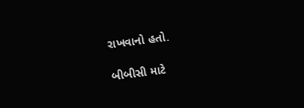રાખવાનો હતો.

બીબીસી માટે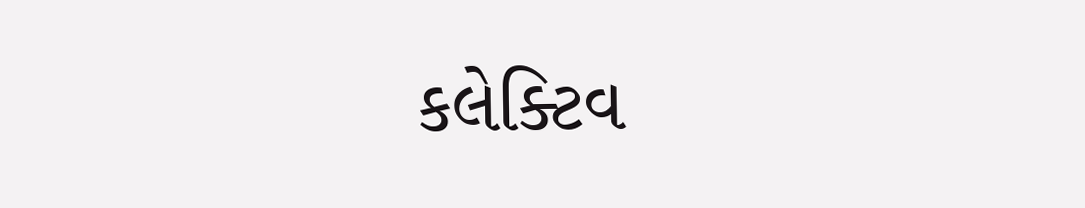કલેક્ટિવ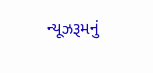ન્યૂઝરૂમનું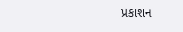પ્રકાશન